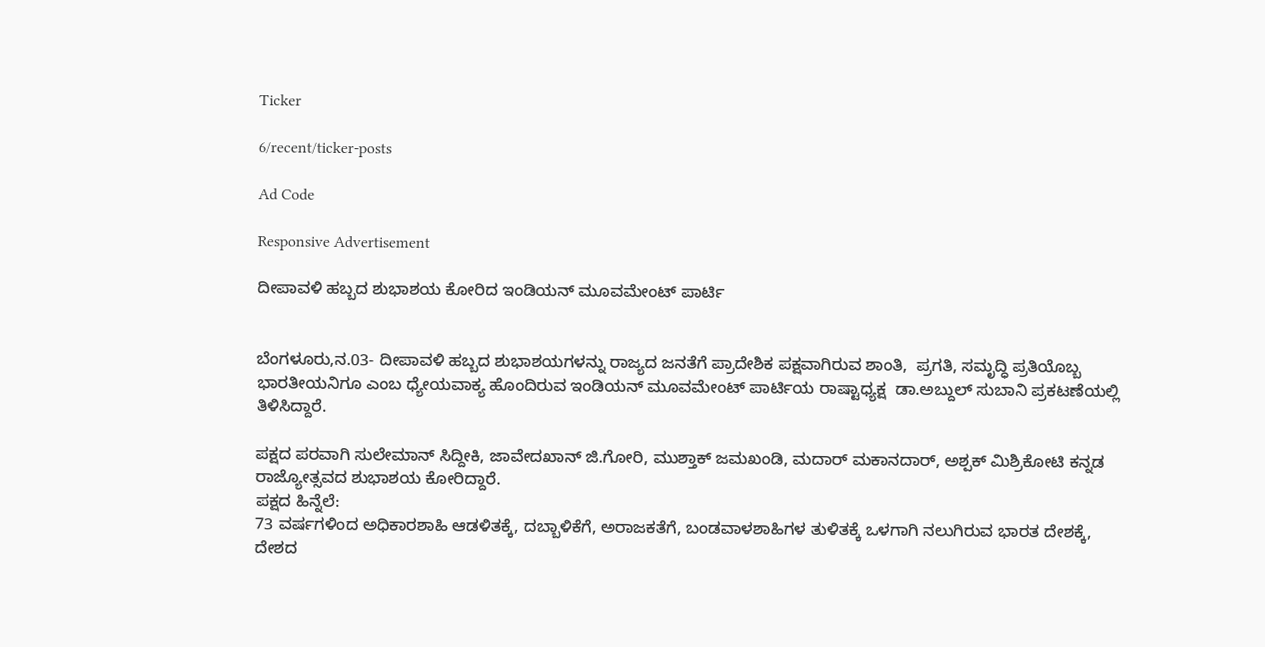Ticker

6/recent/ticker-posts

Ad Code

Responsive Advertisement

ದೀಪಾವಳಿ ಹಬ್ಬದ ಶುಭಾಶಯ ಕೋರಿದ ಇಂಡಿಯನ್‌ ಮೂವಮೇಂಟ್‌ ಪಾರ್ಟಿ


ಬೆಂಗಳೂರು,ನ.03- ದೀಪಾವಳಿ ಹಬ್ಬದ ಶುಭಾಶಯಗಳನ್ನು ರಾಜ್ಯದ ಜನತೆಗೆ ಪ್ರಾದೇಶಿಕ ಪಕ್ಷವಾಗಿರುವ ಶಾಂತಿ,  ಪ್ರಗತಿ, ಸಮೃದ್ಧಿ ಪ್ರತಿಯೊಬ್ಬ ಭಾರತೀಯನಿಗೂ ಎಂಬ ಧ್ಯೇಯವಾಕ್ಯ ಹೊಂದಿರುವ ಇಂಡಿಯನ್‌ ಮೂವಮೇಂಟ್‌ ಪಾರ್ಟಿಯ ರಾಷ್ಟಾಧ್ಯಕ್ಷ  ಡಾ.ಅಬ್ದುಲ್‌ ಸುಬಾನಿ ಪ್ರಕಟಣೆಯಲ್ಲಿ ತಿಳಿಸಿದ್ದಾರೆ.

ಪಕ್ಷದ ಪರವಾಗಿ ಸುಲೇಮಾನ್‌ ಸಿದ್ದೀಕಿ, ಜಾವೇದಖಾನ್‌ ಜಿ.ಗೋರಿ, ಮುಶ್ತಾಕ್‌ ಜಮಖಂಡಿ, ಮದಾರ್‌ ಮಕಾನದಾರ್‌, ಅಶ್ಪಕ್ ಮಿಶ್ರಿಕೋಟಿ ಕನ್ನಡ ರಾಜ್ಯೋತ್ಸವದ ಶುಭಾಶಯ ಕೋರಿದ್ದಾರೆ.
ಪಕ್ಷದ ಹಿನ್ನೆಲೆ:
73 ವರ್ಷಗಳಿಂದ ಅಧಿಕಾರಶಾಹಿ ಆಡಳಿತಕ್ಕೆ, ದಬ್ಬಾಳಿಕೆಗೆ, ಅರಾಜಕತೆಗೆ, ಬಂಡವಾಳಶಾಹಿಗಳ ತುಳಿತಕ್ಕೆ ಒಳಗಾಗಿ ನಲುಗಿರುವ ಭಾರತ ದೇಶಕ್ಕೆ, ದೇಶದ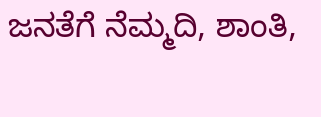ಜನತೆಗೆ ನೆಮ್ಮದಿ, ಶಾಂತಿ,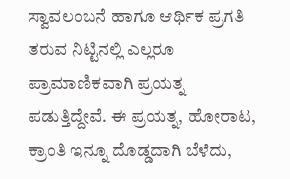ಸ್ವಾವಲಂಬನೆ ಹಾಗೂ ಆರ್ಥಿಕ ಪ್ರಗತಿ ತರುವ ನಿಟ್ಟಿನಲ್ಲಿ ಎಲ್ಲರೂ ಪ್ರಾಮಾಣಿಕವಾಗಿ ಪ್ರಯತ್ನ ಪಡುತ್ತಿದ್ದೇವೆ. ಈ ಪ್ರಯತ್ನ, ಹೋರಾಟ, ಕ್ರಾಂತಿ ಇನ್ನೂ ದೊಡ್ಡದಾಗಿ ಬೆಳೆದು,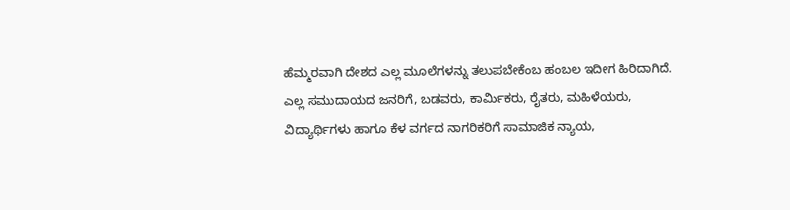ಹೆಮ್ಮರವಾಗಿ ದೇಶದ ಎಲ್ಲ ಮೂಲೆಗಳನ್ನು ತಲುಪಬೇಕೆಂಬ ಹಂಬಲ ಇದೀಗ ಹಿರಿದಾಗಿದೆ.
ಎಲ್ಲ ಸಮುದಾಯದ ಜನರಿಗೆ, ಬಡವರು, ಕಾರ್ಮಿಕರು, ರೈತರು, ಮಹಿಳೆಯರು, ವಿದ್ಯಾರ್ಥಿಗಳು ಹಾಗೂ ಕೆಳ ವರ್ಗದ ನಾಗರಿಕರಿಗೆ ಸಾಮಾಜಿಕ ನ್ಯಾಯ,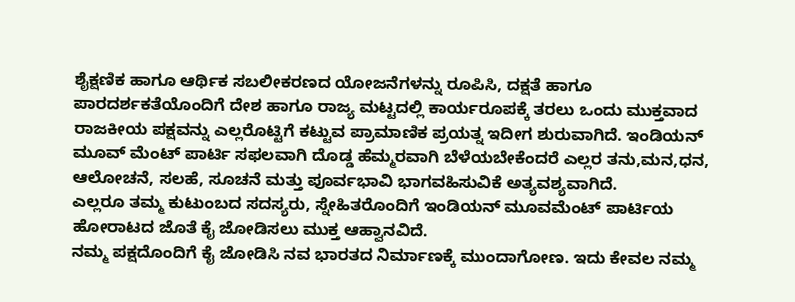ಶೈಕ್ಷಣಿಕ ಹಾಗೂ ಆರ್ಥಿಕ ಸಬಲೀಕರಣದ ಯೋಜನೆಗಳನ್ನು ರೂಪಿಸಿ, ದಕ್ಷತೆ ಹಾಗೂ ಪಾರದರ್ಶಕತೆಯೊಂದಿಗೆ ದೇಶ ಹಾಗೂ ರಾಜ್ಯ ಮಟ್ಟದಲ್ಲಿ ಕಾರ್ಯರೂಪಕ್ಕೆ ತರಲು ಒಂದು ಮುಕ್ತವಾದ ರಾಜಕೀಯ ಪಕ್ಷವನ್ನು ಎಲ್ಲರೊಟ್ಟಿಗೆ ಕಟ್ಟುವ ಪ್ರಾಮಾಣಿಕ ಪ್ರಯತ್ನ ಇದೀಗ ಶುರುವಾಗಿದೆ. ಇಂಡಿಯನ್‌ ಮೂವ್‌ ಮೆಂಟ್‌ ಪಾರ್ಟಿ ಸಫಲವಾಗಿ ದೊಡ್ಡ ಹೆಮ್ಮರವಾಗಿ ಬೆಳೆಯಬೇಕೆಂದರೆ ಎಲ್ಲರ ತನು,ಮನ,ಧನ, ಆಲೋಚನೆ, ಸಲಹೆ, ಸೂಚನೆ ಮತ್ತು ಪೂರ್ವಭಾವಿ ಭಾಗವಹಿಸುವಿಕೆ ಅತ್ಯವಶ್ಯವಾಗಿದೆ.
ಎಲ್ಲರೂ ತಮ್ಮ ಕುಟುಂಬದ ಸದಸ್ಯರು, ಸ್ನೇಹಿತರೊಂದಿಗೆ ಇಂಡಿಯನ್‌ ಮೂವಮೆಂಟ್‌ ಪಾರ್ಟಿಯ ಹೋರಾಟದ ಜೊತೆ ಕೈ ಜೋಡಿಸಲು ಮುಕ್ತ ಆಹ್ವಾನವಿದೆ.
ನಮ್ಮ ಪಕ್ಷದೊಂದಿಗೆ ಕೈ ಜೋಡಿಸಿ ನವ ಭಾರತದ ನಿರ್ಮಾಣಕ್ಕೆ ಮುಂದಾಗೋಣ. ಇದು ಕೇವಲ ನಮ್ಮ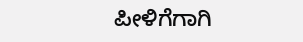ಪೀಳಿಗೆಗಾಗಿ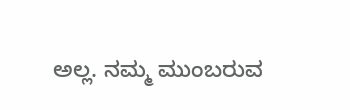ಅಲ್ಲ. ನಮ್ಮ ಮುಂಬರುವ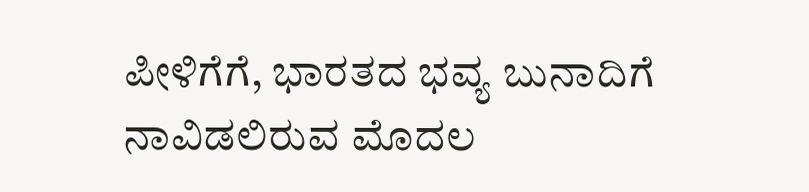ಪೀಳಿಗೆಗೆ, ಭಾರತದ ಭವ್ಯ ಬುನಾದಿಗೆ ನಾವಿಡಲಿರುವ ಮೊದಲ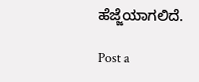ಹೆಜ್ಜೆಯಾಗಲಿದೆ.

Post a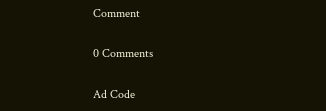Comment

0 Comments

Ad Code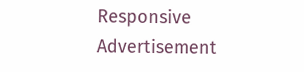Responsive Advertisement